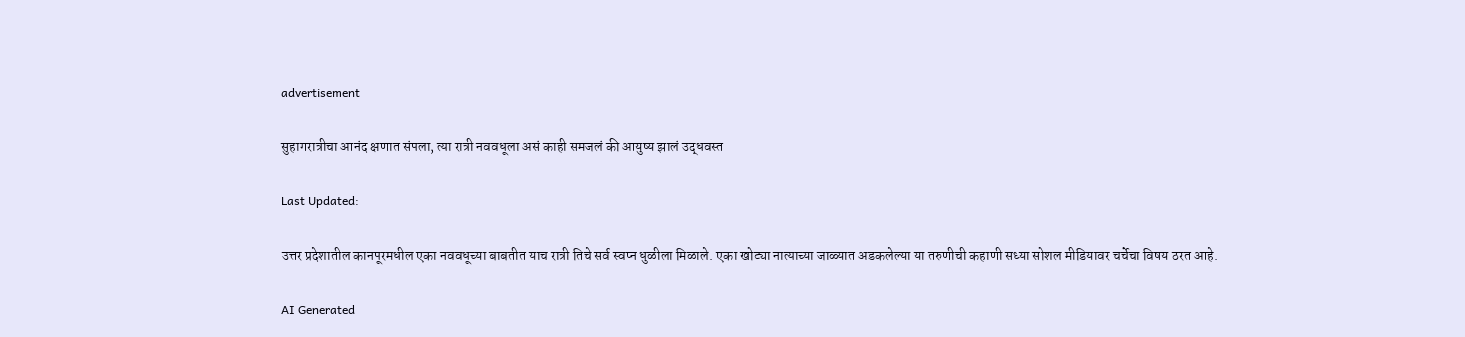advertisement

सुहागरात्रीचा आनंद क्षणात संपला, त्या रात्री नववधूला असं काही समजलं की आयुष्य झालं उद्धवस्त

Last Updated:

उत्तर प्रदेशातील कानपूरमधील एका नववधूच्या बाबतीत याच रात्री तिचे सर्व स्वप्न धुळीला मिळाले. एका खोट्या नात्याच्या जाळ्यात अडकलेल्या या तरुणीची कहाणी सध्या सोशल मीडियावर चर्चेचा विषय ठरत आहे.

AI Generated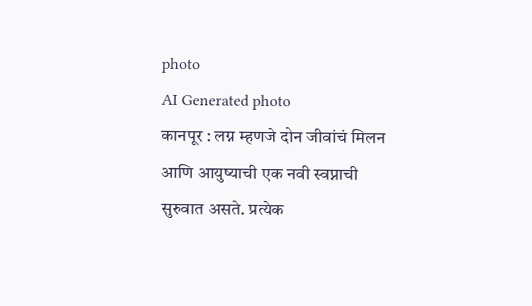photo
AI Generated photo
कानपूर : लग्न म्हणजे दोन जीवांचं मिलन आणि आयुष्याची एक नवी स्वप्नाची सुरुवात असते. प्रत्येक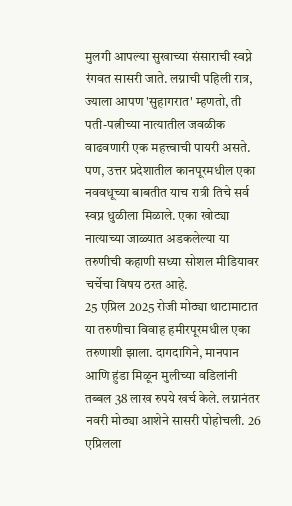मुलगी आपल्या सुखाच्या संसाराची स्वप्ने रंगवत सासरी जाते. लग्नाची पहिली रात्र, ज्याला आपण 'सुहागरात' म्हणतो, ती पती-पत्नीच्या नात्यातील जवळीक वाढवणारी एक महत्त्वाची पायरी असते. पण, उत्तर प्रदेशातील कानपूरमधील एका नववधूच्या बाबतीत याच रात्री तिचे सर्व स्वप्न धुळीला मिळाले. एका खोट्या नात्याच्या जाळ्यात अडकलेल्या या तरुणीची कहाणी सध्या सोशल मीडियावर चर्चेचा विषय ठरत आहे.
25 एप्रिल 2025 रोजी मोठ्या थाटामाटात या तरुणीचा विवाह हमीरपूरमधील एका तरुणाशी झाला. दागदागिने, मानपान आणि हुंडा मिळून मुलीच्या वडिलांनी तब्बल 38 लाख रुपये खर्च केले. लग्नानंतर नवरी मोठ्या आशेने सासरी पोहोचली. 26 एप्रिलला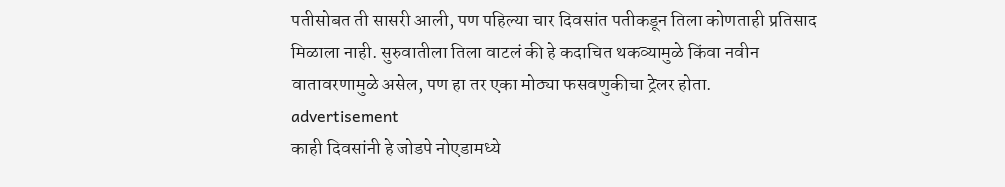पतीसोबत ती सासरी आली, पण पहिल्या चार दिवसांत पतीकडून तिला कोणताही प्रतिसाद मिळाला नाही. सुरुवातीला तिला वाटलं की हे कदाचित थकव्यामुळे किंवा नवीन वातावरणामुळे असेल, पण हा तर एका मोठ्या फसवणुकीचा ट्रेलर होता.
advertisement
काही दिवसांनी हे जोडपे नोएडामध्ये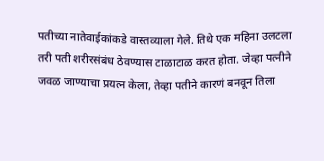पतीच्या नातेवाईकांकडे वास्तव्याला गेले. तिथे एक महिना उलटला तरी पती शरीरसंबंध ठेवण्यास टाळाटाळ करत होता. जेव्हा पत्नीने जवळ जाण्याचा प्रयत्न केला, तेव्हा पतीने कारणं बनवून तिला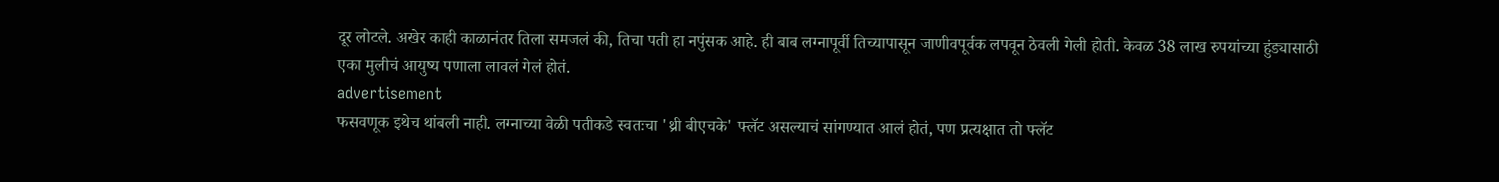दूर लोटले. अखेर काही काळानंतर तिला समजलं की, तिचा पती हा नपुंसक आहे. ही बाब लग्नापूर्वी तिच्यापासून जाणीवपूर्वक लपवून ठेवली गेली होती. केवळ 38 लाख रुपयांच्या हुंड्यासाठी एका मुलीचं आयुष्य पणाला लावलं गेलं होतं.
advertisement
फसवणूक इथेच थांबली नाही. लग्नाच्या वेळी पतीकडे स्वतःचा 'थ्री बीएचके' फ्लॅट असल्याचं सांगण्यात आलं होतं, पण प्रत्यक्षात तो फ्लॅट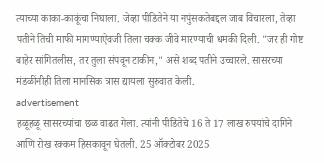त्याच्या काका-काकूंचा निघाला. जेव्हा पीडितेने या नपुंसकतेबद्दल जाब विचारला, तेव्हा पतीने तिची माफी मागण्याऐवजी तिला चक्क जीवे मारण्याची धमकी दिली. "जर ही गोष्ट बाहेर सांगितलीस, तर तुला संपवून टाकीन," असे शब्द पतीने उच्चारले. सासरच्या मंडळींनीही तिला मानसिक त्रास द्यायला सुरुवात केली.
advertisement
हळूहळू सासरच्यांचा छळ वाढत गेला. त्यांनी पीडितेचे 16 ते 17 लाख रुपयांचे दागिने आणि रोख रक्कम हिसकावून घेतली. 25 ऑक्टोबर 2025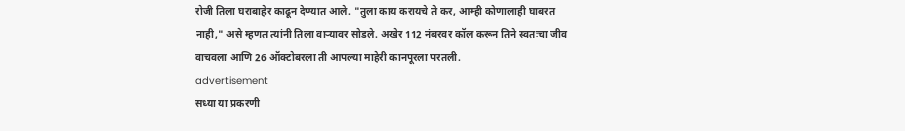रोजी तिला घराबाहेर काढून देण्यात आले. "तुला काय करायचे ते कर, आम्ही कोणालाही घाबरत नाही," असे म्हणत त्यांनी तिला वाऱ्यावर सोडले. अखेर 112 नंबरवर कॉल करून तिने स्वतःचा जीव वाचवला आणि 26 ऑक्टोबरला ती आपल्या माहेरी कानपूरला परतली.
advertisement
सध्या या प्रकरणी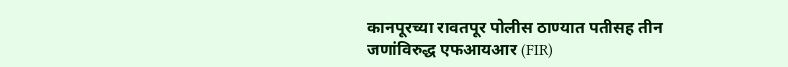कानपूरच्या रावतपूर पोलीस ठाण्यात पतीसह तीन जणांविरुद्ध एफआयआर (FIR)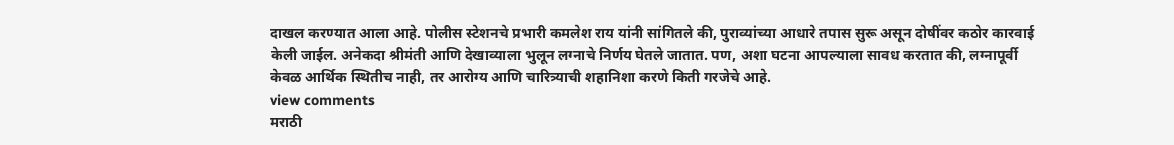दाखल करण्यात आला आहे. पोलीस स्टेशनचे प्रभारी कमलेश राय यांनी सांगितले की, पुराव्यांच्या आधारे तपास सुरू असून दोषींवर कठोर कारवाई केली जाईल. अनेकदा श्रीमंती आणि देखाव्याला भुलून लग्नाचे निर्णय घेतले जातात. पण, अशा घटना आपल्याला सावध करतात की, लग्नापूर्वी केवळ आर्थिक स्थितीच नाही, तर आरोग्य आणि चारित्र्याची शहानिशा करणे किती गरजेचे आहे.
view comments
मराठी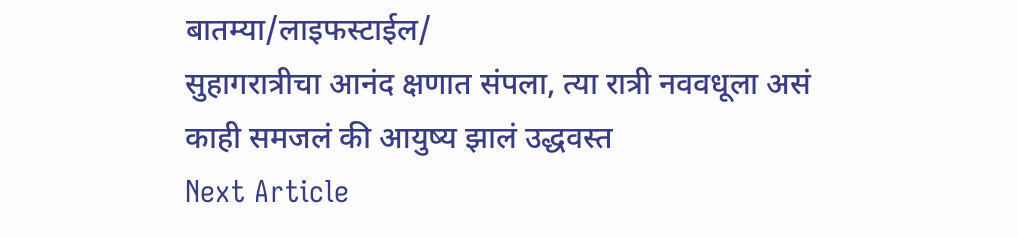बातम्या/लाइफस्टाईल/
सुहागरात्रीचा आनंद क्षणात संपला, त्या रात्री नववधूला असं काही समजलं की आयुष्य झालं उद्धवस्त
Next Article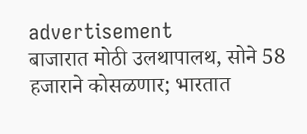advertisement
बाजारात मोठी उलथापालथ, सोने 58 हजाराने कोसळणार; भारतात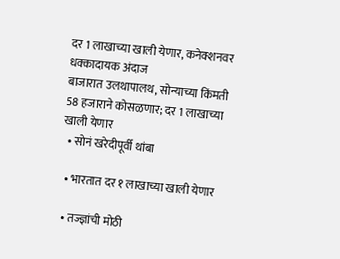दर 1 लाखाच्या खाली येणार, कनेक्शनवर धक्कादायक अंदाज
बाजारात उलथापालथ, सोन्याच्या किंमती 58 हजाराने कोसळणार; दर 1 लाखाच्या खाली येणार
  • सोनं खरेदीपूर्वी थांबा

  • भारतात दर १ लाखाच्या खाली येणार

  • तज्ज्ञांची मोठी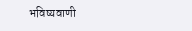भविष्यवाणी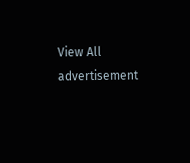View All
advertisement